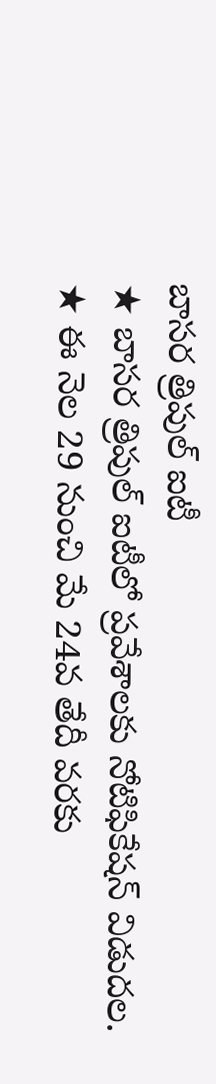బాసర త్రిపుల్ ఐటీ
★ బాసర త్రిపుల్ ఐటీలో ప్రవేశాలకు నోటిఫికేషన్ విడుదల.
★ ఈ నెల 29 నుంచి మే 24వ తేదీ వరకు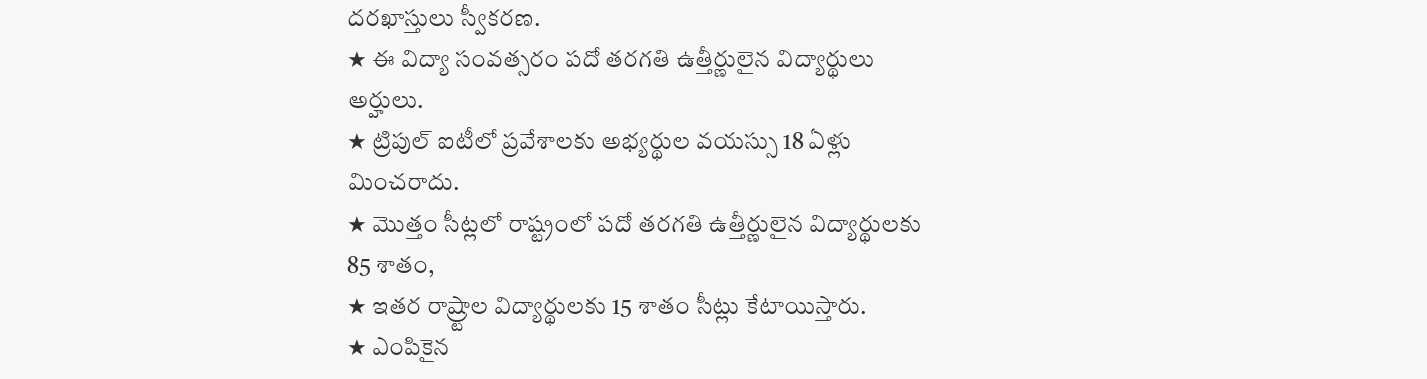దరఖాస్తులు స్వీకరణ.
★ ఈ విద్యా సంవత్సరం పదో తరగతి ఉత్తీర్ణులైన విద్యార్థులు అర్హులు.
★ ట్రిపుల్ ఐటీలో ప్రవేశాలకు అభ్యర్థుల వయస్సు 18 ఏళ్లు మించరాదు.
★ మొత్తం సీట్లలో రాష్ట్రంలో పదో తరగతి ఉత్తీర్ణులైన విద్యార్థులకు 85 శాతం,
★ ఇతర రాష్ర్టాల విద్యార్థులకు 15 శాతం సీట్లు కేటాయిస్తారు.
★ ఎంపికైన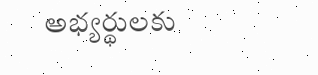అభ్యర్థులకు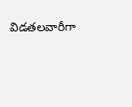విడతలవారీగా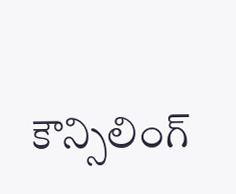కౌన్సిలింగ్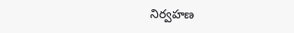నిర్వహణ